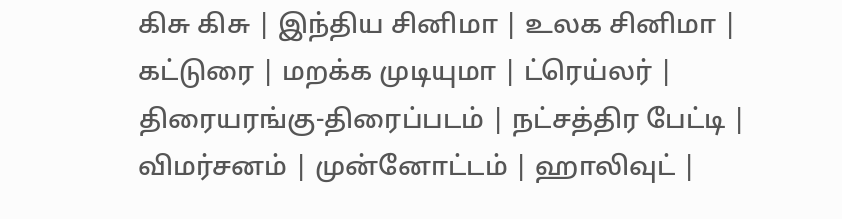கிசு கிசு | இ‌ந்‌திய ‌சி‌னிமா | உலக ‌சி‌னிமா | க‌ட்டுரை | மற‌க்க முடி‌யுமா | ட்ரெ‌ய்ல‌ர் | திரையரங்கு-திரைப்படம் | நட்சத்திர பேட்டி | விமர்சனம் | மு‌ன்னோ‌ட்ட‌ம் | ஹாலிவுட் |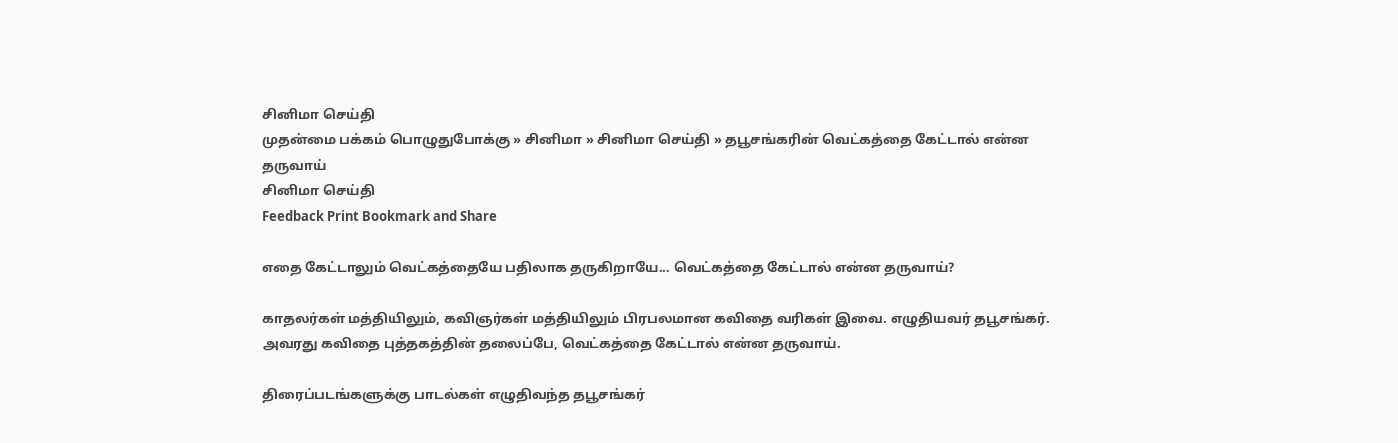சினிமா செய்தி
முதன்மை பக்கம் பொழுதுபோக்கு » சினிமா » சினிமா செய்தி » தபூசங்க‌ரின் வெட்கத்தை கேட்டால் என்ன தருவாய்
சினிமா செய்தி
Feedback Print Bookmark and Share

எதை கேட்டாலும் வெட்கத்தையே பதிலாக தருகிறாயே... வெட்கத்தை கேட்டால் என்ன தருவாய்?

காதலர்கள் மத்தியிலும், கவிஞர்கள் மத்தியிலும் பிரபலமான கவிதை வ‌ரிகள் இவை. எழுதியவர் தபூசங்கர். அவரது கவிதை புத்தகத்தின் தலைப்பே, வெட்கத்தை கேட்டால் என்ன தருவாய்.

திரைப்படங்களுக்கு பாடல்கள் எழுதிவந்த தபூசங்கர்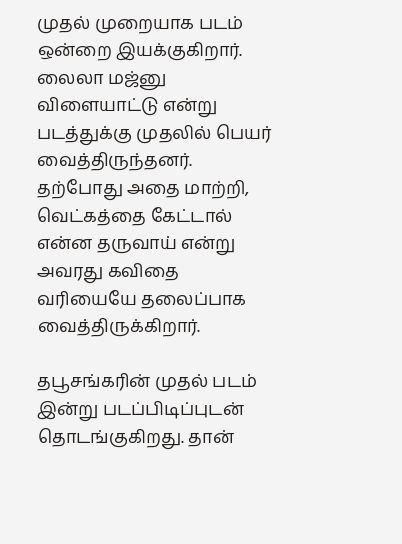முத‌ல் முறையாக படம் ஒன்றை இயக்குகிறார். லைலா ம‌ஜ்னு விளையாட்டு என்று படத்துக்கு முதலில் பெயர் வைத்திருந்தனர். தற்போது அதை மாற்றி, வெட்கத்தை கேட்டால் என்ன தருவாய் என்று அவரது கவிதை வ‌ரியையே தலைப்பாக வைத்திருக்கிறார்.

தபூசங்க‌ரின் முதல் படம் இன்று படப்பிடிப்புடன் தொடங்குகிறது. தான்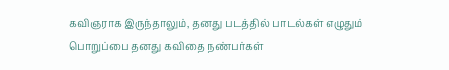கவிஞராக இருந்தாலும், தனது படத்தில் பாடல்கள் எழுதும் பொறுப்பை தனது கவிதை நண்பர்கள்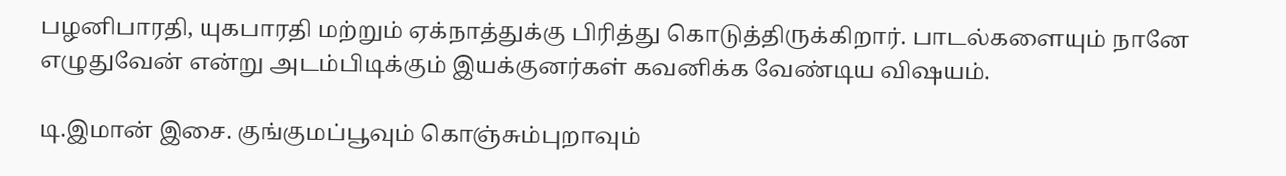பழனிபாரதி, யுகபாரதி மற்றும் ஏக்நாத்துக்கு பி‌ரித்து கொடுத்திருக்கிறார். பாடல்களையும் நானே எழுதுவேன் என்று அடம்பிடிக்கும் இயக்குனர்கள் கவனிக்க வேண்டிய விஷயம்.

டி.இமான் இசை. குங்குமப்பூவும் கொஞ்சும்புறாவும்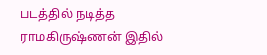படத்தில் நடித்த ராமகிருஷ்ணன் இதில்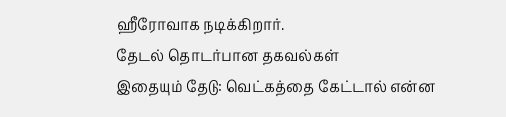ஹீரோவாக நடிக்கிறார்.
தேட‌ல் தொட‌ர்பான தகவ‌ல்க‌ள்
இதையும் தேடு: வெட்கத்தை கேட்டால் என்ன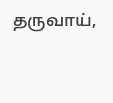தருவாய்,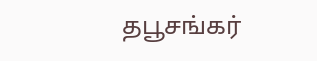தபூசங்கர்